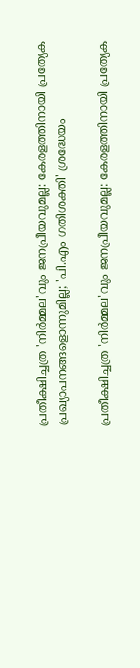പ്രതീക്ഷിച്ചത്ര 'നിര്‍മ്മല'വും ജനപ്രീയവുമല്ല: കേരളത്തിനായി പ്രത്യേക പ്രഖ്യാപനങ്ങളൊന്നുമില്ല; 'പി.എം ഗതിശക്തി' ശ്രദ്ധേയം

പ്രതീക്ഷിച്ചത്ര 'നിര്‍മ്മല'വും ജനപ്രീയവുമല്ല: കേരളത്തിനായി പ്രത്യേക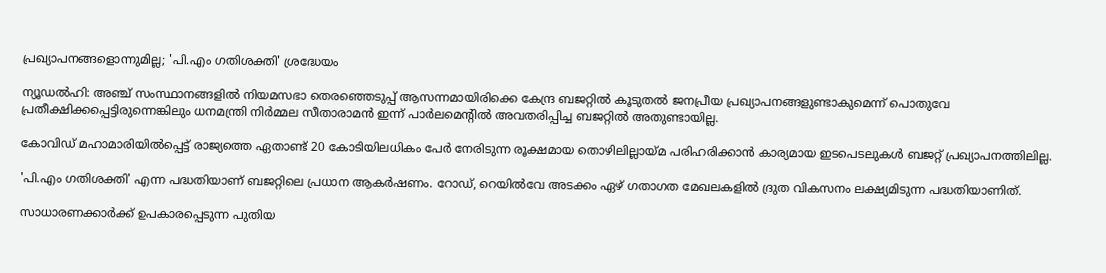പ്രഖ്യാപനങ്ങളൊന്നുമില്ല; 'പി.എം ഗതിശക്തി' ശ്രദ്ധേയം

ന്യൂഡല്‍ഹി: അഞ്ച് സംസ്ഥാനങ്ങളില്‍ നിയമസഭാ തെരഞ്ഞെടുപ്പ് ആസന്നമായിരിക്കെ കേന്ദ്ര ബജറ്റില്‍ കൂടുതല്‍ ജനപ്രീയ പ്രഖ്യാപനങ്ങളുണ്ടാകുമെന്ന് പൊതുവേ പ്രതീക്ഷിക്കപ്പെട്ടിരുന്നെങ്കിലും ധനമന്ത്രി നിര്‍മ്മല സീതാരാമന്‍ ഇന്ന് പാര്‍ലമെന്റില്‍ അവതരിപ്പിച്ച ബജറ്റില്‍ അതുണ്ടായില്ല.

കോവിഡ് മഹാമാരിയില്‍പ്പെട്ട് രാജ്യത്തെ ഏതാണ്ട് 20 കോടിയിലധികം പേര്‍ നേരിടുന്ന രൂക്ഷമായ തൊഴിലില്ലായ്മ പരിഹരിക്കാന്‍ കാര്യമായ ഇടപെടലുകള്‍ ബജറ്റ് പ്രഖ്യാപനത്തിലില്ല.

'പി.എം ഗതിശക്തി' എന്ന പദ്ധതിയാണ് ബജറ്റിലെ പ്രധാന ആകര്‍ഷണം. റോഡ്, റെയില്‍വേ അടക്കം ഏഴ് ഗതാഗത മേഖലകളില്‍ ദ്രുത വികസനം ലക്ഷ്യമിടുന്ന പദ്ധതിയാണിത്.

സാധാരണക്കാര്‍ക്ക് ഉപകാരപ്പെടുന്ന പുതിയ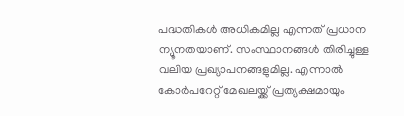പദ്ധതികള്‍ അധികമില്ല എന്നത് പ്രധാന ന്യൂനതയാണ്. സംസ്ഥാനങ്ങള്‍ തിരിച്ചുള്ള വലിയ പ്രഖ്യാപനങ്ങളുമില്ല. എന്നാല്‍ കോര്‍പറേറ്റ് മേഖലയ്ക്ക് പ്രത്യക്ഷമായും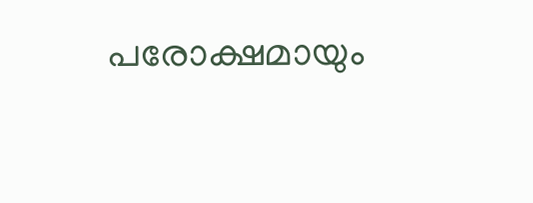പരോക്ഷമായും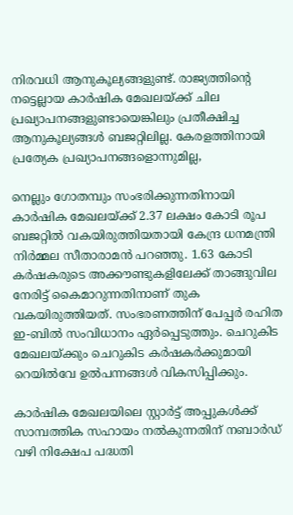നിരവധി ആനുകൂല്യങ്ങളുണ്ട്. രാജ്യത്തിന്റെ നട്ടെല്ലായ കാര്‍ഷിക മേഖലയ്ക്ക് ചില പ്രഖ്യാപനങ്ങളുണ്ടായെങ്കിലും പ്രതീക്ഷിച്ച ആനുകൂല്യങ്ങള്‍ ബജറ്റിലില്ല. കേരളത്തിനായി പ്രത്യേക പ്രഖ്യാപനങ്ങളൊന്നുമില്ല,

നെല്ലും ഗോതമ്പും സംഭരിക്കുന്നതിനായി കാര്‍ഷിക മേഖലയ്ക്ക് 2.37 ലക്ഷം കോടി രൂപ ബജറ്റില്‍ വകയിരുത്തിയതായി കേന്ദ്ര ധനമന്ത്രി നിര്‍മ്മല സീതാരാമന്‍ പറഞ്ഞു. 1.63 കോടി കര്‍ഷകരുടെ അക്കൗണ്ടുകളിലേക്ക് താങ്ങുവില നേരിട്ട് കൈമാറുന്നതിനാണ് തുക വകയിരുത്തിയത്. സംഭരണത്തിന് പേപ്പര്‍ രഹിത ഇ-ബില്‍ സംവിധാനം ഏര്‍പ്പെടുത്തും. ചെറുകിട മേഖലയ്ക്കും ചെറുകിട കര്‍ഷകര്‍ക്കുമായി റെയില്‍വേ ഉല്‍പന്നങ്ങള്‍ വികസിപ്പിക്കും.

കാര്‍ഷിക മേഖലയിലെ സ്റ്റാര്‍ട്ട് അപ്പുകള്‍ക്ക് സാമ്പത്തിക സഹായം നല്‍കുന്നതിന് നബാര്‍ഡ് വഴി നിക്ഷേപ പദ്ധതി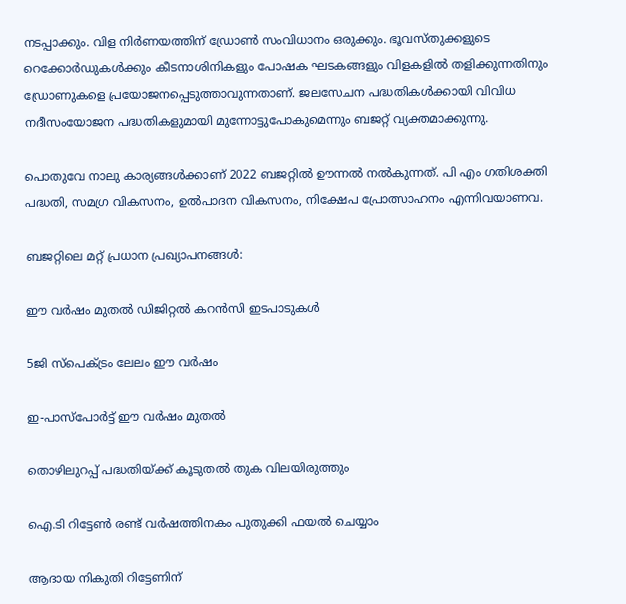നടപ്പാക്കും. വിള നിര്‍ണയത്തിന് ഡ്രോണ്‍ സംവിധാനം ഒരുക്കും. ഭൂവസ്തുക്കളുടെ റെക്കോര്‍ഡുകള്‍ക്കും കീടനാശിനികളും പോഷക ഘടകങ്ങളും വിളകളില്‍ തളിക്കുന്നതിനും ഡ്രോണുകളെ പ്രയോജനപ്പെടുത്താവുന്നതാണ്. ജലസേചന പദ്ധതികള്‍ക്കായി വിവിധ നദീസംയോജന പദ്ധതികളുമായി മുന്നോട്ടുപോകുമെന്നും ബജറ്റ് വ്യക്തമാക്കുന്നു.

പൊതുവേ നാലു കാര്യങ്ങള്‍ക്കാണ് 2022 ബജറ്റില്‍ ഊന്നല്‍ നല്‍കുന്നത്. പി എം ഗതിശക്തി പദ്ധതി, സമഗ്ര വികസനം, ഉല്‍പാദന വികസനം, നിക്ഷേപ പ്രോത്സാഹനം എന്നിവയാണവ.

ബജറ്റിലെ മറ്റ് പ്രധാന പ്രഖ്യാപനങ്ങള്‍:

ഈ വര്‍ഷം മുതല്‍ ഡിജിറ്റല്‍ കറന്‍സി ഇടപാടുകള്‍

5ജി സ്‌പെക്ട്രം ലേലം ഈ വര്‍ഷം

ഇ-പാസ്പോര്‍ട്ട് ഈ വര്‍ഷം മുതല്‍

തൊഴിലുറപ്പ് പദ്ധതിയ്ക്ക് കൂടുതല്‍ തുക വിലയിരുത്തും

ഐ.ടി റിട്ടേണ്‍ രണ്ട് വര്‍ഷത്തിനകം പുതുക്കി ഫയല്‍ ചെയ്യാം

ആദായ നികുതി റിട്ടേണിന്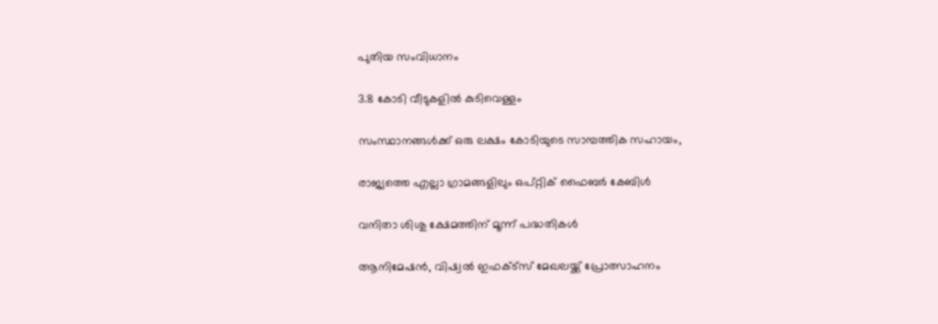പുതിയ സംവിധാനം

3.8 കോടി വീടുകളില്‍ കുടിവെള്ളം

സംസ്ഥാനങ്ങള്‍ക്ക് ഒരു ലക്ഷം കോടിയുടെ സാമ്പത്തിക സഹായം,

രാജ്യത്തെ എല്ലാ ഗ്രാമങ്ങളിലും ഒപ്റ്റിക് ഫൈബര്‍ കേബിള്‍

വനിതാ ശിശു ക്ഷേമത്തിന് മൂന്ന് പദ്ധതികള്‍

ആനിമേഷന്‍, വിഷ്വല്‍ ഇഫക്ട്‌സ് മേഖലയ്ക്ക് പ്രോത്സാഹനം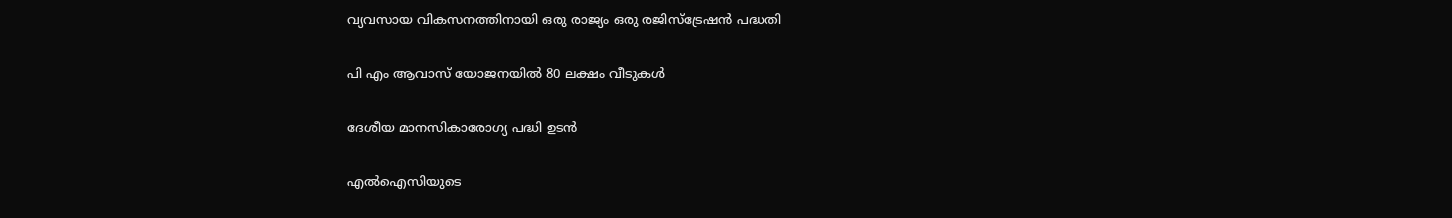വ്യവസായ വികസനത്തിനായി ഒരു രാജ്യം ഒരു രജിസ്‌ട്രേഷന്‍ പദ്ധതി

പി എം ആവാസ് യോജനയില്‍ 80 ലക്ഷം വീടുകള്‍

ദേശീയ മാനസികാരോഗ്യ പദ്ധി ഉടന്‍

എല്‍ഐസിയുടെ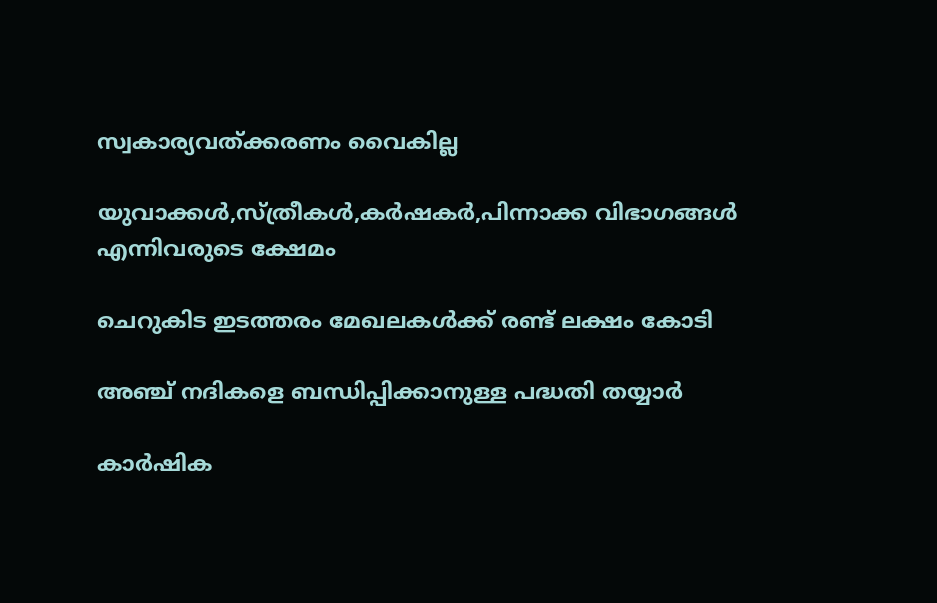സ്വകാര്യവത്ക്കരണം വൈകില്ല

യുവാക്കള്‍,സ്ത്രീകള്‍,കര്‍ഷകര്‍,പിന്നാക്ക വിഭാഗങ്ങള്‍ എന്നിവരുടെ ക്ഷേമം

ചെറുകിട ഇടത്തരം മേഖലകള്‍ക്ക് രണ്ട് ലക്ഷം കോടി

അഞ്ച് നദികളെ ബന്ധിപ്പിക്കാനുള്ള പദ്ധതി തയ്യാര്‍

കാര്‍ഷിക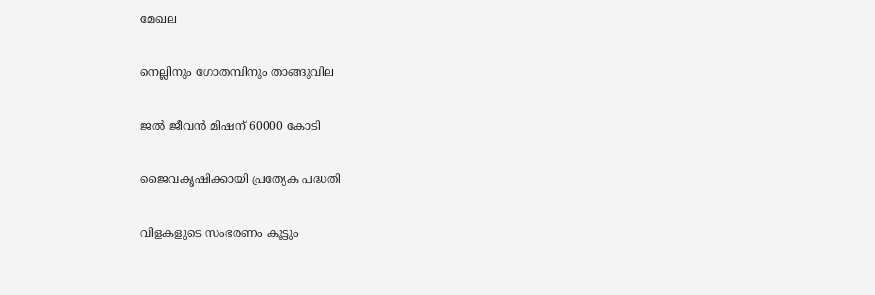മേഖല

നെല്ലിനും ഗോതമ്പിനും താങ്ങുവില

ജല്‍ ജീവന്‍ മിഷന് 60000 കോടി

ജൈവകൃഷിക്കായി പ്രത്യേക പദ്ധതി

വിളകളുടെ സംഭരണം കൂട്ടും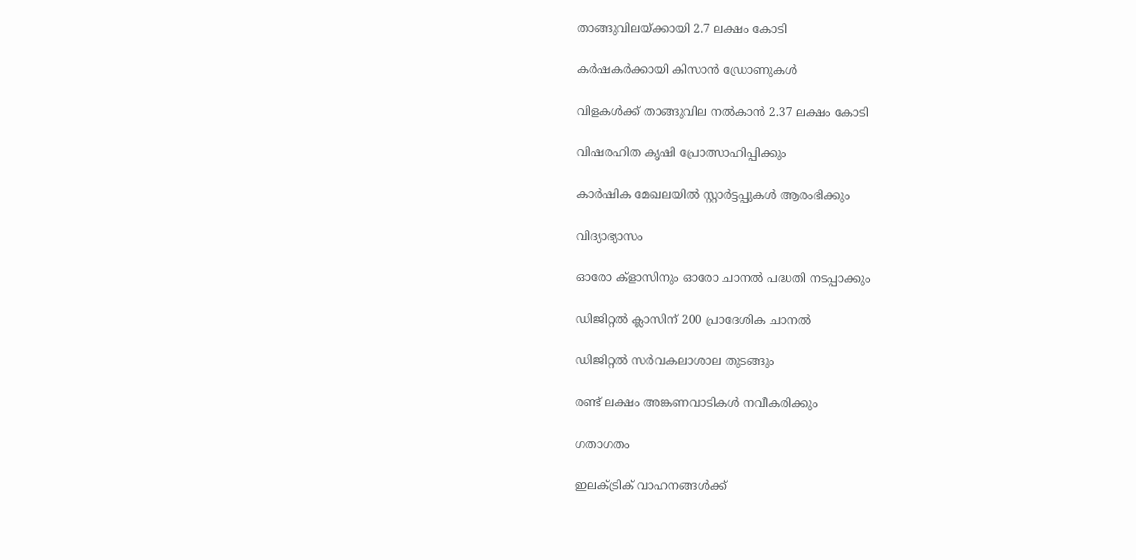താങ്ങുവിലയ്ക്കായി 2.7 ലക്ഷം കോടി

കര്‍ഷകര്‍ക്കായി കിസാന്‍ ഡ്രോണുകള്‍

വിളകള്‍ക്ക് താങ്ങുവില നല്‍കാന്‍ 2.37 ലക്ഷം കോടി

വിഷരഹിത കൃഷി പ്രോത്സാഹിപ്പിക്കും

കാര്‍ഷിക മേഖലയില്‍ സ്റ്റാര്‍ട്ടപ്പുകള്‍ ആരംഭിക്കും

വിദ്യാഭ്യാസം

ഓരോ ക്‌ളാസിനും ഓരോ ചാനല്‍ പദ്ധതി നടപ്പാക്കും

ഡിജിറ്റല്‍ ക്ലാസിന് 200 പ്രാദേശിക ചാനല്‍

ഡിജിറ്റല്‍ സര്‍വകലാശാല തുടങ്ങും

രണ്ട് ലക്ഷം അങ്കണവാടികള്‍ നവീകരിക്കും

ഗതാഗതം

ഇലക്ട്രിക് വാഹനങ്ങള്‍ക്ക്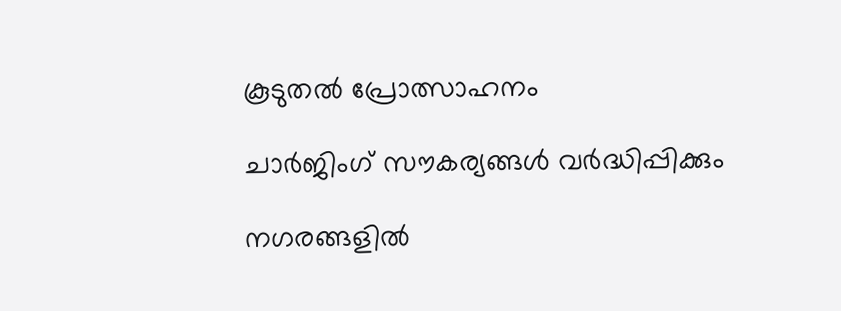കൂടുതല്‍ പ്രോത്സാഹനം

ചാര്‍ജിംഗ് സൗകര്യങ്ങള്‍ വര്‍ദ്ധിപ്പിക്കും

നഗരങ്ങളില്‍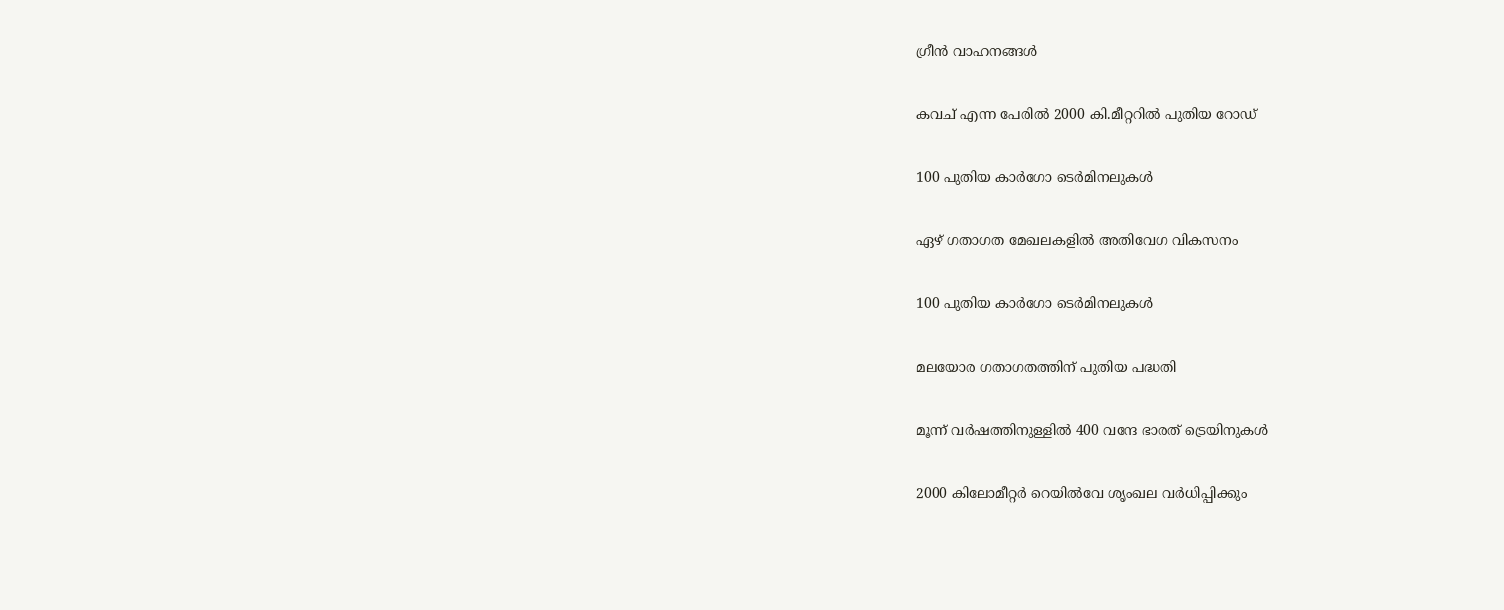ഗ്രീന്‍ വാഹനങ്ങള്‍

കവച് എന്ന പേരില്‍ 2000 കി.മീറ്ററില്‍ പുതിയ റോഡ്

100 പുതിയ കാര്‍ഗോ ടെര്‍മിനലുകള്‍

ഏഴ് ഗതാഗത മേഖലകളില്‍ അതിവേഗ വികസനം

100 പുതിയ കാര്‍ഗോ ടെര്‍മിനലുകള്‍

മലയോര ഗതാഗതത്തിന് പുതിയ പദ്ധതി

മൂന്ന് വര്‍ഷത്തിനുള്ളില്‍ 400 വന്ദേ ഭാരത് ട്രെയിനുകള്‍

2000 കിലോമീറ്റര്‍ റെയില്‍വേ ശൃംഖല വര്‍ധിപ്പിക്കും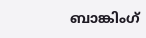ബാങ്കിംഗ്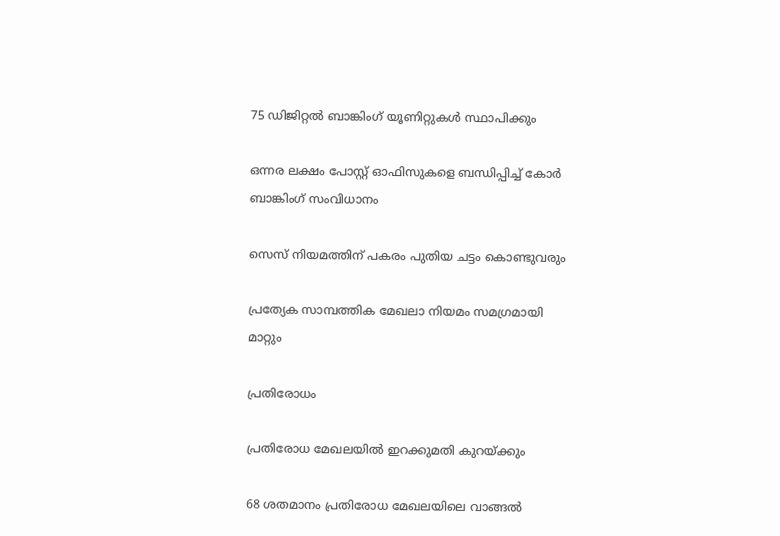75 ഡിജിറ്റല്‍ ബാങ്കിംഗ് യൂണിറ്റുകള്‍ സ്ഥാപിക്കും

ഒന്നര ലക്ഷം പോസ്റ്റ് ഓഫിസുകളെ ബന്ധിപ്പിച്ച് കോര്‍ ബാങ്കിംഗ് സംവിധാനം

സെസ് നിയമത്തിന് പകരം പുതിയ ചട്ടം കൊണ്ടുവരും

പ്രത്യേക സാമ്പത്തിക മേഖലാ നിയമം സമഗ്രമായി മാറ്റും

പ്രതിരോധം

പ്രതിരോധ മേഖലയില്‍ ഇറക്കുമതി കുറയ്ക്കും

68 ശതമാനം പ്രതിരോധ മേഖലയിലെ വാങ്ങല്‍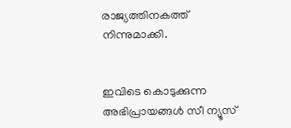രാജ്യത്തിനകത്ത് നിന്നുമാക്കി.


ഇവിടെ കൊടുക്കുന്ന അഭിപ്രായങ്ങള്‍ സീ ന്യൂസ്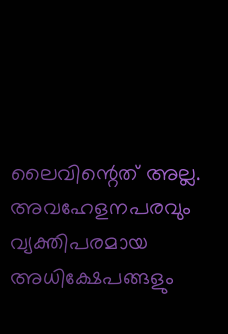ലൈവിന്റെത് അല്ല. അവഹേളനപരവും വ്യക്തിപരമായ അധിക്ഷേപങ്ങളും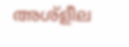അശ്‌ളീല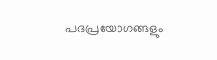പദപ്രയോഗങ്ങളും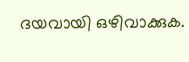ദയവായി ഒഴിവാക്കുക.